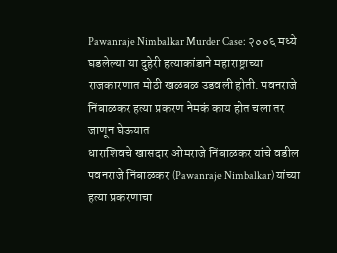Pawanraje Nimbalkar Murder Case: २००६ मध्ये घडलेल्या या दुहेरी हत्याकांडाने महाराष्ट्राच्या राजकारणात मोठी खळबळ उडवली होती. पवनराजे निंबाळकर हत्या प्रकरण नेमकं काय होत चला तर जाणून घेऊयात
धाराशिवचे खासदार ओमराजे निंबाळकर यांचे वडील पवनराजे निंबाळकर (Pawanraje Nimbalkar) यांच्या हत्या प्रकरणाचा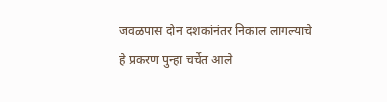जवळपास दोन दशकांनंतर निकाल लागल्याचे हे प्रकरण पुन्हा चर्चेत आले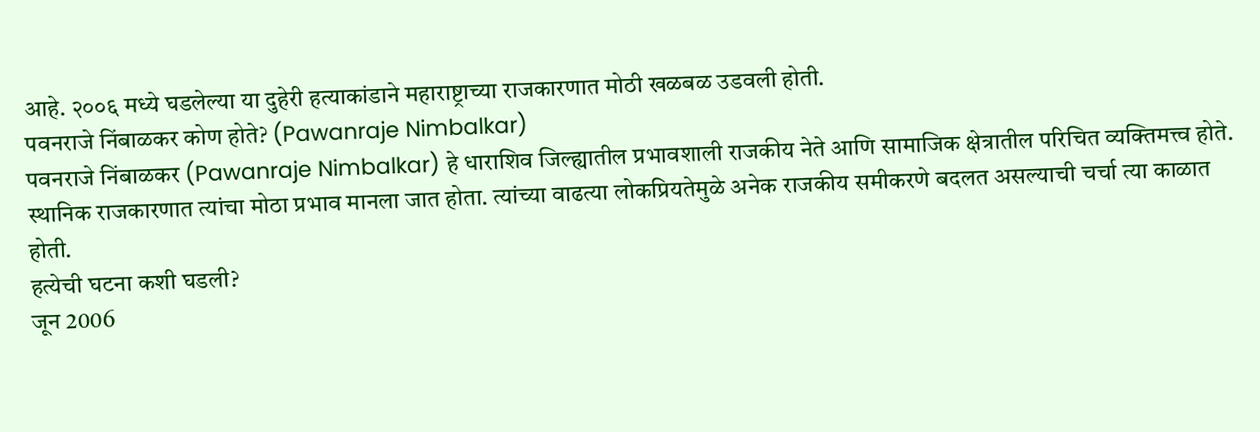आहे. २००६ मध्ये घडलेल्या या दुहेरी हत्याकांडाने महाराष्ट्राच्या राजकारणात मोठी खळबळ उडवली होती.
पवनराजे निंबाळकर कोण होते? (Pawanraje Nimbalkar)
पवनराजे निंबाळकर (Pawanraje Nimbalkar) हे धाराशिव जिल्ह्यातील प्रभावशाली राजकीय नेते आणि सामाजिक क्षेत्रातील परिचित व्यक्तिमत्त्व होते. स्थानिक राजकारणात त्यांचा मोठा प्रभाव मानला जात होता. त्यांच्या वाढत्या लोकप्रियतेमुळे अनेक राजकीय समीकरणे बदलत असल्याची चर्चा त्या काळात होती.
हत्येची घटना कशी घडली?
जून 2006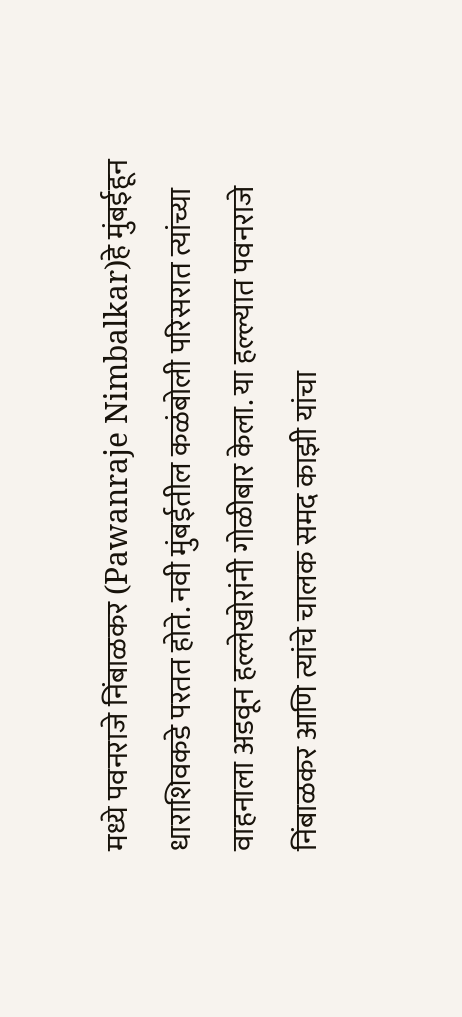मध्ये पवनराजे निंबाळकर (Pawanraje Nimbalkar)हे मुंबईहून धाराशिवकडे परतत होते. नवी मुंबईतील कळंबोली परिसरात त्यांच्या वाहनाला अडवून हल्लेखोरांनी गोळीबार केला. या हल्ल्यात पवनराजे निंबाळकर आणि त्यांचे चालक समद काझी यांचा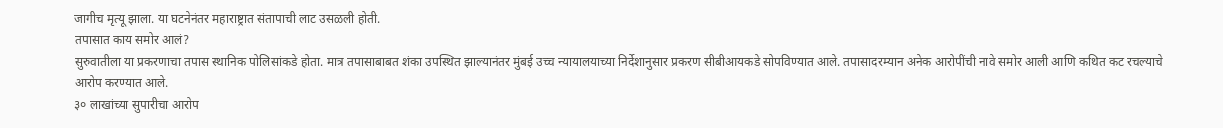जागीच मृत्यू झाला. या घटनेनंतर महाराष्ट्रात संतापाची लाट उसळली होती.
तपासात काय समोर आलं?
सुरुवातीला या प्रकरणाचा तपास स्थानिक पोलिसांकडे होता. मात्र तपासाबाबत शंका उपस्थित झाल्यानंतर मुंबई उच्च न्यायालयाच्या निर्देशानुसार प्रकरण सीबीआयकडे सोपविण्यात आले. तपासादरम्यान अनेक आरोपींची नावे समोर आली आणि कथित कट रचल्याचे आरोप करण्यात आले.
३० लाखांच्या सुपारीचा आरोप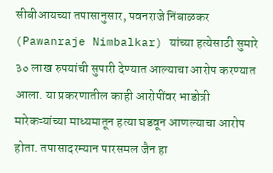सीबीआयच्या तपासानुसार, पवनराजे निंबाळकर (Pawanraje Nimbalkar) यांच्या हत्येसाठी सुमारे ३० लाख रुपयांची सुपारी देण्यात आल्याचा आरोप करण्यात आला. या प्रकरणातील काही आरोपींवर भाडोत्री मारेकऱ्यांच्या माध्यमातून हत्या घडवून आणल्याचा आरोप होता. तपासादरम्यान पारसमल जैन हा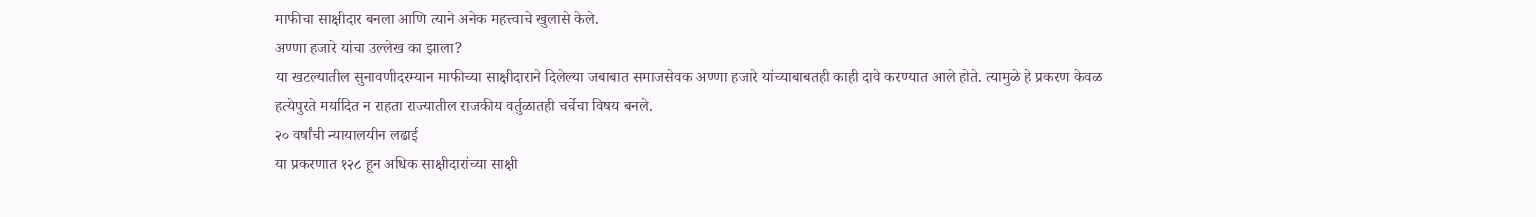माफीचा साक्षीदार बनला आणि त्याने अनेक महत्त्वाचे खुलासे केले.
अण्णा हजारे यांचा उल्लेख का झाला?
या खटल्यातील सुनावणीदरम्यान माफीच्या साक्षीदाराने दिलेल्या जबाबात समाजसेवक अण्णा हजारे यांच्याबाबतही काही दावे करण्यात आले होते. त्यामुळे हे प्रकरण केवळ हत्येपुरते मर्यादित न राहता राज्यातील राजकीय वर्तुळातही चर्चेचा विषय बनले.
२० वर्षांची न्यायालयीन लढाई
या प्रकरणात १२८ हून अधिक साक्षीदारांच्या साक्षी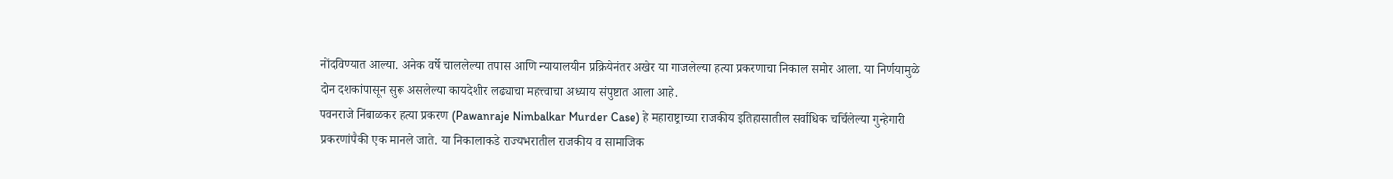नोंदविण्यात आल्या. अनेक वर्षे चाललेल्या तपास आणि न्यायालयीन प्रक्रियेनंतर अखेर या गाजलेल्या हत्या प्रकरणाचा निकाल समोर आला. या निर्णयामुळे दोन दशकांपासून सुरू असलेल्या कायदेशीर लढ्याचा महत्त्वाचा अध्याय संपुष्टात आला आहे.
पवनराजे निंबाळकर हत्या प्रकरण (Pawanraje Nimbalkar Murder Case) हे महाराष्ट्राच्या राजकीय इतिहासातील सर्वाधिक चर्चिलेल्या गुन्हेगारी प्रकरणांपैकी एक मानले जाते. या निकालाकडे राज्यभरातील राजकीय व सामाजिक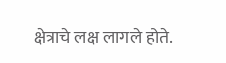क्षेत्राचे लक्ष लागले होते.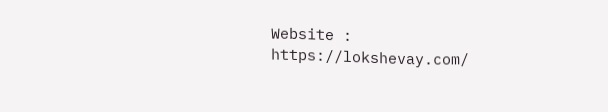Website : https://lokshevay.com/